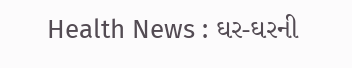Health News : ઘર-ઘરની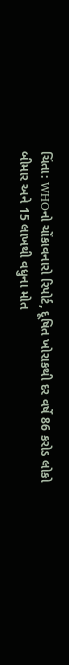ચિંતા: WHOનો ચોંકાવનારો રિપોર્ટ, દૂષિત ખોરાકથી દર વર્ષે 86 કરોડ લોકો બીમાર અને 15 લાખથી વધુના મોત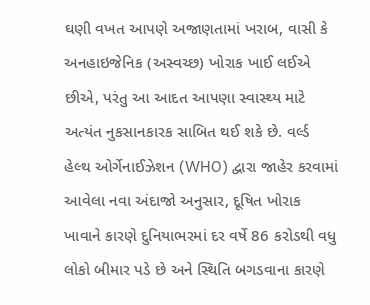ઘણી વખત આપણે અજાણતામાં ખરાબ, વાસી કે અનહાઇજેનિક (અસ્વચ્છ) ખોરાક ખાઈ લઈએ છીએ, પરંતુ આ આદત આપણા સ્વાસ્થ્ય માટે અત્યંત નુકસાનકારક સાબિત થઈ શકે છે. વર્લ્ડ હેલ્થ ઓર્ગેનાઈઝેશન (WHO) દ્વારા જાહેર કરવામાં આવેલા નવા અંદાજો અનુસાર, દૂષિત ખોરાક ખાવાને કારણે દુનિયાભરમાં દર વર્ષે 86 કરોડથી વધુ લોકો બીમાર પડે છે અને સ્થિતિ બગડવાના કારણે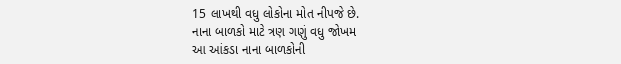15 લાખથી વધુ લોકોના મોત નીપજે છે.
નાના બાળકો માટે ત્રણ ગણું વધુ જોખમ
આ આંકડા નાના બાળકોની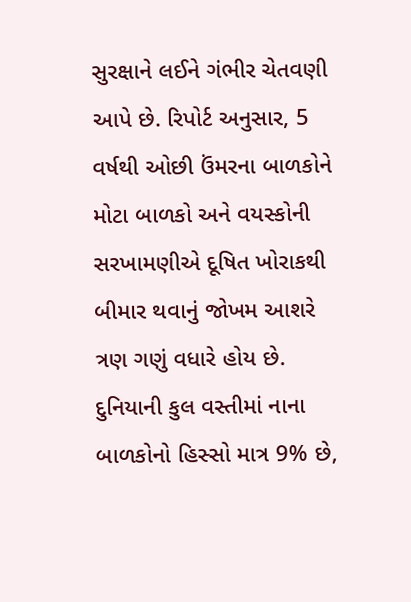સુરક્ષાને લઈને ગંભીર ચેતવણી આપે છે. રિપોર્ટ અનુસાર, 5 વર્ષથી ઓછી ઉંમરના બાળકોને મોટા બાળકો અને વયસ્કોની સરખામણીએ દૂષિત ખોરાકથી બીમાર થવાનું જોખમ આશરે ત્રણ ગણું વધારે હોય છે.
દુનિયાની કુલ વસ્તીમાં નાના બાળકોનો હિસ્સો માત્ર 9% છે,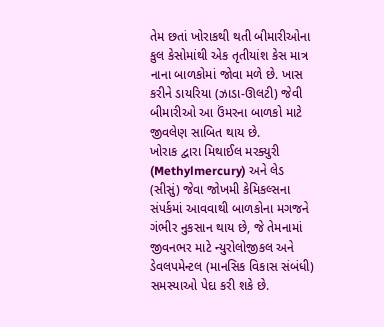તેમ છતાં ખોરાકથી થતી બીમારીઓના કુલ કેસોમાંથી એક તૃતીયાંશ કેસ માત્ર નાના બાળકોમાં જોવા મળે છે. ખાસ કરીને ડાયરિયા (ઝાડા-ઊલટી) જેવી બીમારીઓ આ ઉંમરના બાળકો માટે જીવલેણ સાબિત થાય છે.
ખોરાક દ્વારા મિથાઈલ મરક્યુરી (Methylmercury) અને લેડ (સીસું) જેવા જોખમી કેમિકલ્સના સંપર્કમાં આવવાથી બાળકોના મગજને ગંભીર નુકસાન થાય છે, જે તેમનામાં જીવનભર માટે ન્યુરોલોજીકલ અને ડેવલપમેન્ટલ (માનસિક વિકાસ સંબંધી) સમસ્યાઓ પેદા કરી શકે છે.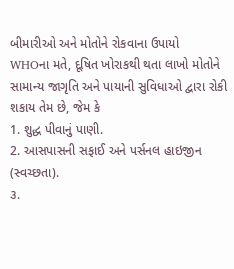બીમારીઓ અને મોતોને રોકવાના ઉપાયો
WHOના મતે, દૂષિત ખોરાકથી થતા લાખો મોતોને સામાન્ય જાગૃતિ અને પાયાની સુવિધાઓ દ્વારા રોકી શકાય તેમ છે, જેમ કે
1. શુદ્ધ પીવાનું પાણી.
2. આસપાસની સફાઈ અને પર્સનલ હાઇજીન (સ્વચ્છતા).
૩.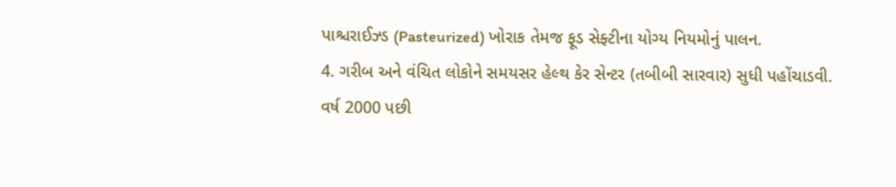પાશ્ચરાઈઝ્ડ (Pasteurized) ખોરાક તેમજ ફૂડ સેફ્ટીના યોગ્ય નિયમોનું પાલન.
4. ગરીબ અને વંચિત લોકોને સમયસર હેલ્થ કેર સેન્ટર (તબીબી સારવાર) સુધી પહોંચાડવી.
વર્ષ 2000 પછી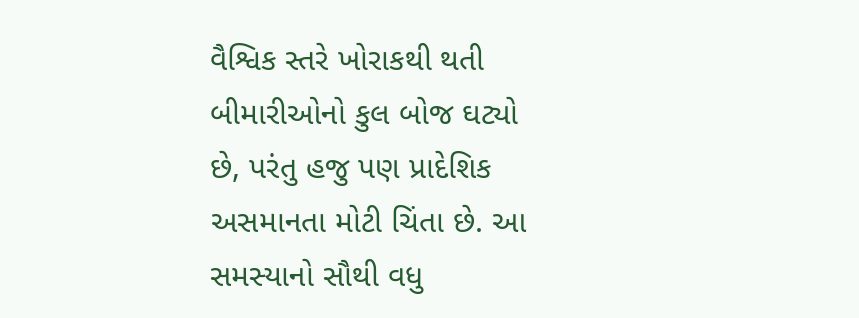વૈશ્વિક સ્તરે ખોરાકથી થતી બીમારીઓનો કુલ બોજ ઘટ્યો છે, પરંતુ હજુ પણ પ્રાદેશિક અસમાનતા મોટી ચિંતા છે. આ સમસ્યાનો સૌથી વધુ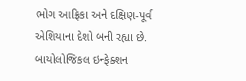ભોગ આફ્રિકા અને દક્ષિણ-પૂર્વ એશિયાના દેશો બની રહ્યા છે.
બાયોલોજિકલ ઇન્ફેક્શન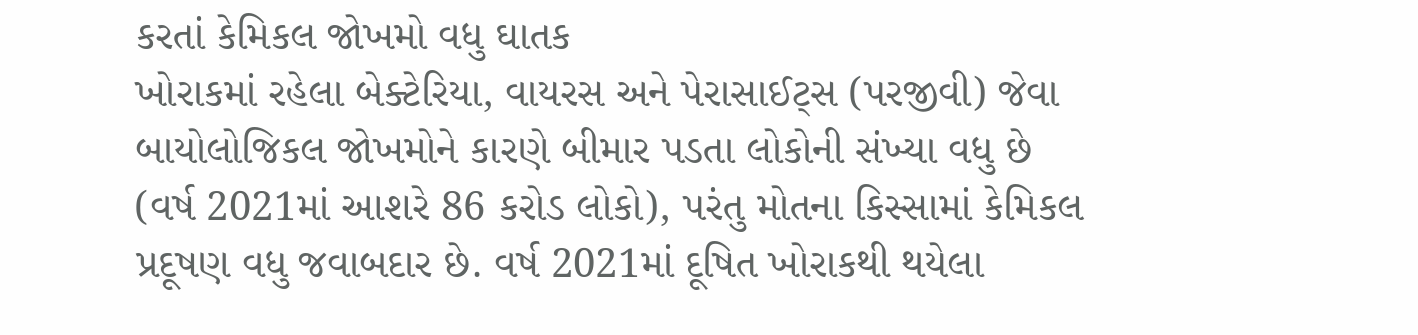કરતાં કેમિકલ જોખમો વધુ ઘાતક
ખોરાકમાં રહેલા બેક્ટેરિયા, વાયરસ અને પેરાસાઈટ્સ (પરજીવી) જેવા બાયોલોજિકલ જોખમોને કારણે બીમાર પડતા લોકોની સંખ્યા વધુ છે (વર્ષ 2021માં આશરે 86 કરોડ લોકો), પરંતુ મોતના કિસ્સામાં કેમિકલ પ્રદૂષણ વધુ જવાબદાર છે. વર્ષ 2021માં દૂષિત ખોરાકથી થયેલા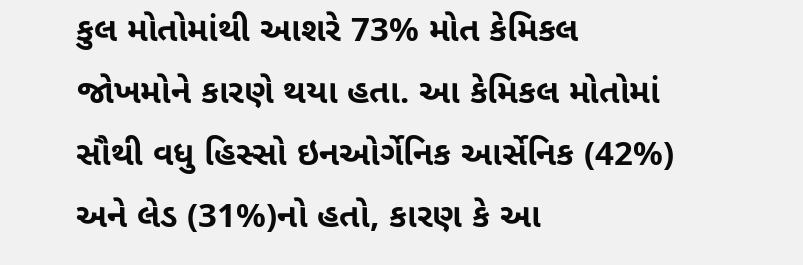કુલ મોતોમાંથી આશરે 73% મોત કેમિકલ જોખમોને કારણે થયા હતા. આ કેમિકલ મોતોમાં સૌથી વધુ હિસ્સો ઇનઓર્ગેનિક આર્સેનિક (42%) અને લેડ (31%)નો હતો, કારણ કે આ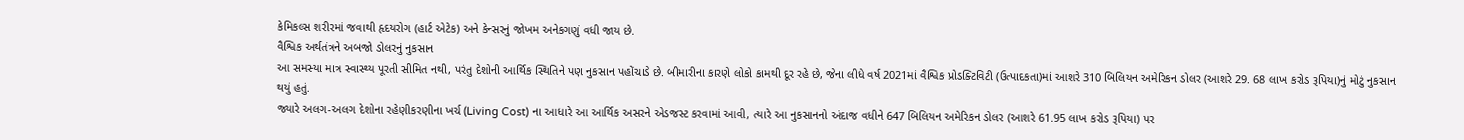કેમિકલ્સ શરીરમાં જવાથી હૃદયરોગ (હાર્ટ એટેક) અને કેન્સરનું જોખમ અનેકગણું વધી જાય છે.
વૈશ્વિક અર્થતંત્રને અબજો ડોલરનું નુકસાન
આ સમસ્યા માત્ર સ્વાસ્થ્ય પૂરતી સીમિત નથી, પરંતુ દેશોની આર્થિક સ્થિતિને પણ નુકસાન પહોંચાડે છે. બીમારીના કારણે લોકો કામથી દૂર રહે છે, જેના લીધે વર્ષ 2021માં વૈશ્વિક પ્રોડક્ટિવિટી (ઉત્પાદકતા)માં આશરે 310 બિલિયન અમેરિકન ડોલર (આશરે 29. 68 લાખ કરોડ રૂપિયા)નું મોટું નુકસાન થયું હતું.
જ્યારે અલગ-અલગ દેશોના રહેણીકરણીના ખર્ચ (Living Cost) ના આધારે આ આર્થિક અસરને એડજસ્ટ કરવામાં આવી, ત્યારે આ નુકસાનનો અંદાજ વધીને 647 બિલિયન અમેરિકન ડોલર (આશરે 61.95 લાખ કરોડ રૂપિયા) પર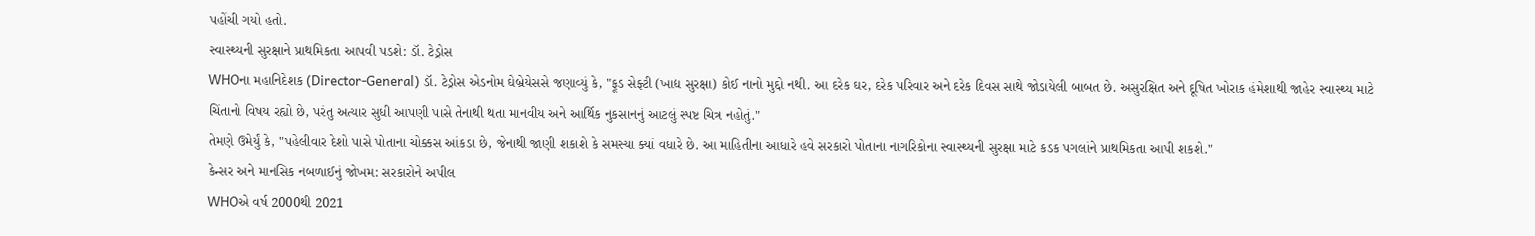પહોંચી ગયો હતો.
સ્વાસ્થ્યની સુરક્ષાને પ્રાથમિકતા આપવી પડશે: ડૉ. ટેડ્રોસ
WHOના મહાનિદેશક (Director-General) ડૉ. ટેડ્રોસ એડનોમ ઘેબ્રેયેસસે જણાવ્યું કે, "ફૂડ સેફ્ટી (ખાદ્ય સુરક્ષા) કોઈ નાનો મુદ્દો નથી. આ દરેક ઘર, દરેક પરિવાર અને દરેક દિવસ સાથે જોડાયેલી બાબત છે. અસુરક્ષિત અને દૂષિત ખોરાક હંમેશાથી જાહેર સ્વાસ્થ્ય માટે ચિંતાનો વિષય રહ્યો છે, પરંતુ અત્યાર સુધી આપણી પાસે તેનાથી થતા માનવીય અને આર્થિક નુકસાનનું આટલું સ્પષ્ટ ચિત્ર નહોતું."
તેમણે ઉમેર્યું કે, "પહેલીવાર દેશો પાસે પોતાના ચોક્કસ આંકડા છે, જેનાથી જાણી શકાશે કે સમસ્યા ક્યાં વધારે છે. આ માહિતીના આધારે હવે સરકારો પોતાના નાગરિકોના સ્વાસ્થ્યની સુરક્ષા માટે કડક પગલાંને પ્રાથમિકતા આપી શકશે."
કેન્સર અને માનસિક નબળાઈનું જોખમ: સરકારોને અપીલ
WHOએ વર્ષ 2000થી 2021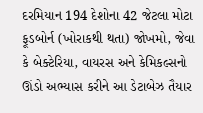દરમિયાન 194 દેશોના 42 જેટલા મોટા ફૂડબોર્ન (ખોરાકથી થતા) જોખમો, જેવા કે બેક્ટેરિયા, વાયરસ અને કેમિકલ્સનો ઊંડો અભ્યાસ કરીને આ ડેટાબેઝ તૈયાર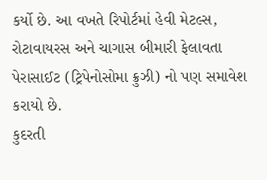કર્યો છે. આ વખતે રિપોર્ટમાં હેવી મેટલ્સ, રોટાવાયરસ અને ચાગાસ બીમારી ફેલાવતા પેરાસાઈટ (ટ્રિપેનોસોમા ક્રુઝી) નો પણ સમાવેશ કરાયો છે.
કુદરતી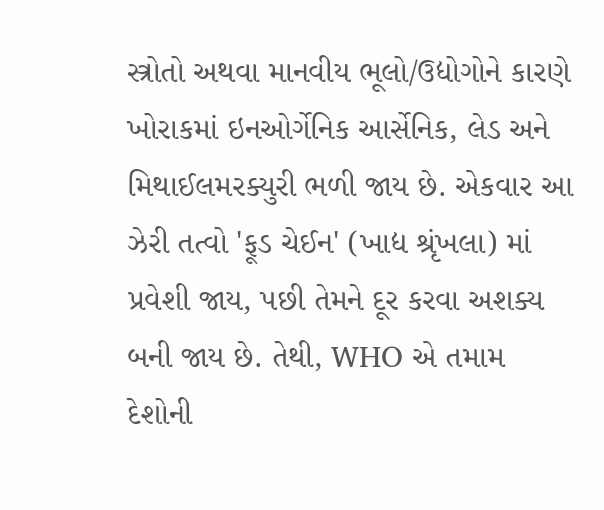સ્ત્રોતો અથવા માનવીય ભૂલો/ઉદ્યોગોને કારણે ખોરાકમાં ઇનઓર્ગેનિક આર્સેનિક, લેડ અને મિથાઈલમરક્યુરી ભળી જાય છે. એકવાર આ ઝેરી તત્વો 'ફૂડ ચેઈન' (ખાદ્ય શ્રૃંખલા) માં પ્રવેશી જાય, પછી તેમને દૂર કરવા અશક્ય બની જાય છે. તેથી, WHO એ તમામ દેશોની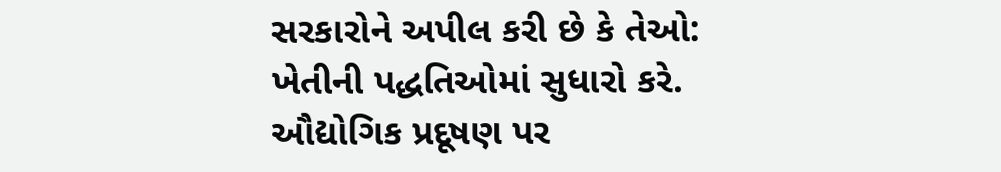સરકારોને અપીલ કરી છે કે તેઓ:
ખેતીની પદ્ધતિઓમાં સુધારો કરે.
ઔદ્યોગિક પ્રદૂષણ પર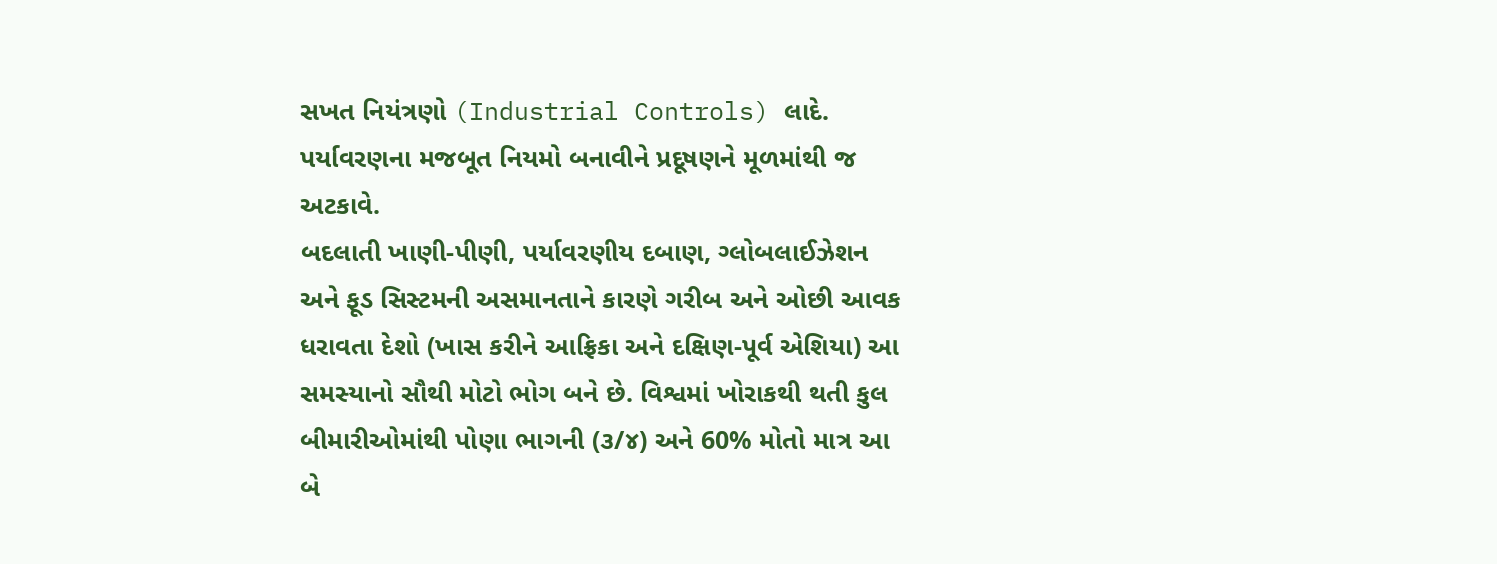સખત નિયંત્રણો (Industrial Controls) લાદે.
પર્યાવરણના મજબૂત નિયમો બનાવીને પ્રદૂષણને મૂળમાંથી જ અટકાવે.
બદલાતી ખાણી-પીણી, પર્યાવરણીય દબાણ, ગ્લોબલાઈઝેશન અને ફૂડ સિસ્ટમની અસમાનતાને કારણે ગરીબ અને ઓછી આવક ધરાવતા દેશો (ખાસ કરીને આફ્રિકા અને દક્ષિણ-પૂર્વ એશિયા) આ સમસ્યાનો સૌથી મોટો ભોગ બને છે. વિશ્વમાં ખોરાકથી થતી કુલ બીમારીઓમાંથી પોણા ભાગની (૩/૪) અને 60% મોતો માત્ર આ બે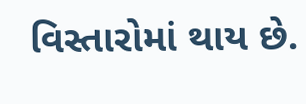વિસ્તારોમાં થાય છે.